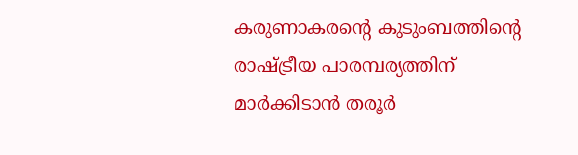കരുണാകരന്‍റെ കുടുംബത്തിന്‍റെ രാഷ്ട്രീയ പാരമ്പര്യത്തിന് മാര്‍ക്കിടാന്‍ തരൂര്‍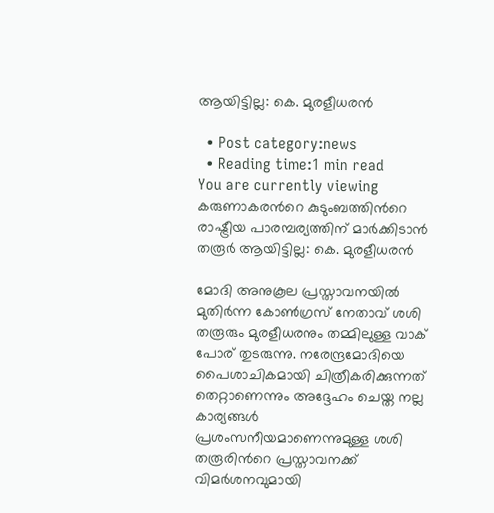ആയിട്ടില്ല: കെ. മുരളീധരന്‍

  • Post category:news
  • Reading time:1 min read
You are currently viewing കരുണാകരന്‍റെ കുടുംബത്തിന്‍റെ രാഷ്ട്രീയ പാരമ്പര്യത്തിന് മാര്‍ക്കിടാന്‍ തരൂര്‍ ആയിട്ടില്ല: കെ. മുരളീധരന്‍

മോദി അനുകൂല പ്രസ്താവനയില്‍ മുതിര്‍ന്ന കോണ്‍ഗ്രസ് നേതാവ് ശശി തരൂരും മുരളീധരനും തമ്മിലുള്ള വാക് പോര് തുടരുന്നു. നരേന്ദ്രമോദിയെ പൈശാചികമായി ചിത്രീകരിക്കുന്നത് തെറ്റാണെന്നും അദ്ദേഹം ചെയ്ത നല്ല കാര്യങ്ങള്‍ പ്രശംസനീയമാണെന്നുമുള്ള ശശി തരൂരിന്‍റെ പ്രസ്താവനക്ക് വിമര്‍ശനവുമായി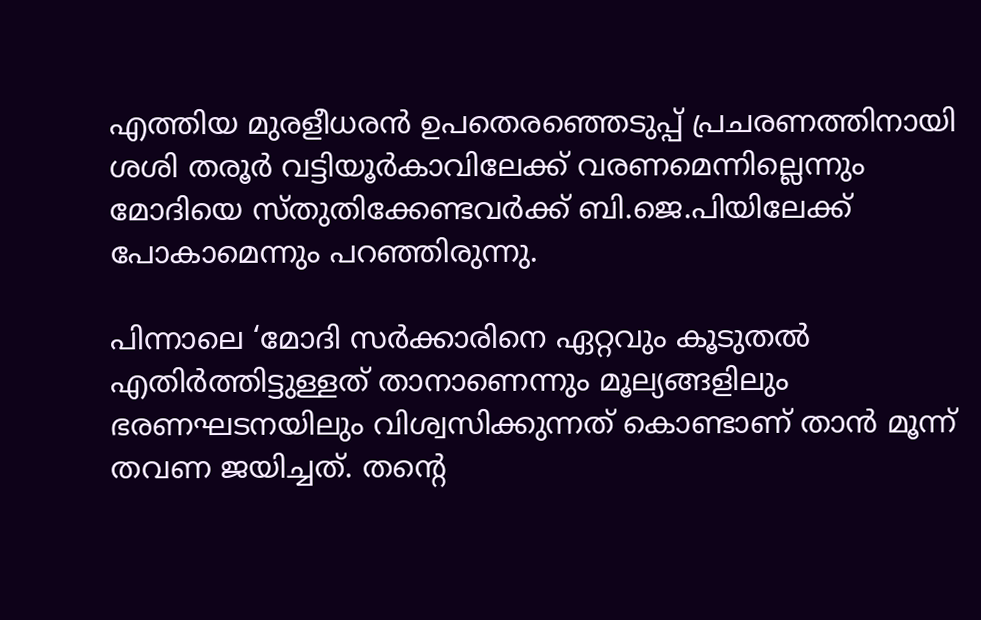എത്തിയ മുരളീധരന്‍ ഉപതെരഞ്ഞെടുപ്പ് പ്രചരണത്തിനായി ശശി തരൂര്‍ വട്ടിയൂര്‍കാവിലേക്ക് വരണമെന്നില്ലെന്നും മോദിയെ സ്തുതിക്കേണ്ടവര്‍ക്ക് ബി.ജെ.പിയിലേക്ക് പോകാമെന്നും പറഞ്ഞിരുന്നു.

പിന്നാലെ ‘മോദി സര്‍ക്കാരിനെ ഏറ്റവും കൂടുതല്‍ എതിര്‍ത്തിട്ടുള്ളത് താനാണെന്നും മൂല്യങ്ങളിലും ഭരണഘടനയിലും വിശ്വസിക്കുന്നത് കൊണ്ടാണ് താന്‍ മൂന്ന് തവണ ജയിച്ചത്. തന്‍റെ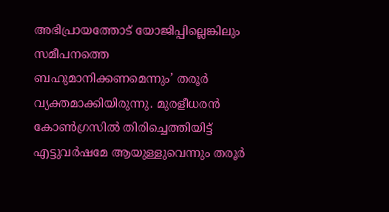അഭിപ്രായത്തോട് യോജിപ്പില്ലെങ്കിലും സമീപനത്തെ ബഹുമാനിക്കണമെന്നും’ തരൂര്‍ വ്യക്തമാക്കിയിരുന്നു. മുരളീധരന്‍ കോണ്‍ഗ്രസില്‍ തിരിച്ചെത്തിയിട്ട് എട്ടുവര്‍ഷമേ ആയുള്ളുവെന്നും തരൂര്‍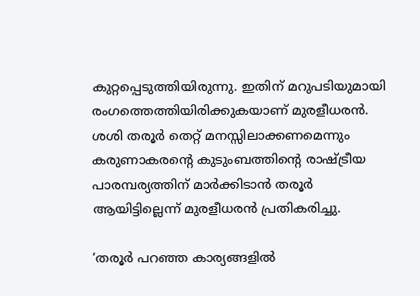കുറ്റപ്പെടുത്തിയിരുന്നു. ഇതിന് മറുപടിയുമായി രംഗത്തെത്തിയിരിക്കുകയാണ് മുരളീധരന്‍. ശശി തരൂര്‍ തെറ്റ് മനസ്സിലാക്കണമെന്നും കരുണാകരന്‍റെ കുടുംബത്തിന്‍റെ രാഷ്ട്രീയ പാരമ്പര്യത്തിന് മാര്‍ക്കിടാന്‍ തരൂര്‍ ആയിട്ടില്ലെന്ന് മുരളീധരന്‍ പ്രതികരിച്ചു.

‘തരൂര്‍ പറഞ്ഞ കാര്യങ്ങളില്‍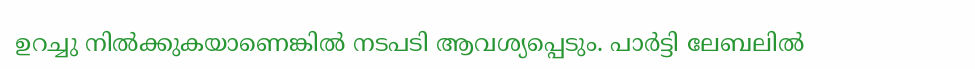ഉറച്ചു നില്‍ക്കുകയാണെങ്കില്‍ നടപടി ആവശ്യപ്പെടും. പാര്‍ട്ടി ലേബലില്‍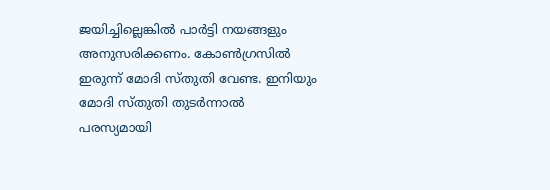ജയിച്ചില്ലെങ്കില്‍ പാര്‍ട്ടി നയങ്ങളും അനുസരിക്കണം. കോണ്‍ഗ്രസില്‍ ഇരുന്ന് മോദി സ്തുതി വേണ്ട. ഇനിയും മോദി സ്തുതി തുടര്‍ന്നാല്‍ പരസ്യമായി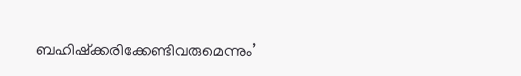ബഹിഷ്‌ക്കരിക്കേണ്ടിവരുമെന്നും’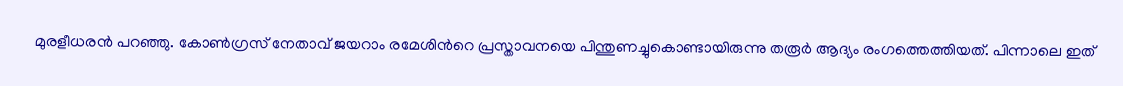മുരളീധരന്‍ പറഞ്ഞു. കോണ്‍ഗ്രസ് നേതാവ് ജയറാം രമേശിന്‍റെ പ്രസ്താവനയെ പിന്തുണച്ചുകൊണ്ടായിരുന്നു തരൂര്‍ ആദ്യം രംഗത്തെത്തിയത്. പിന്നാലെ ഇത്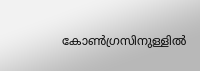കോണ്‍ഗ്രസിനുള്ളില്‍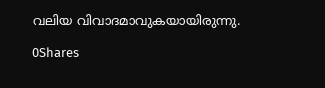വലിയ വിവാദമാവുകയായിരുന്നു.

0Shares